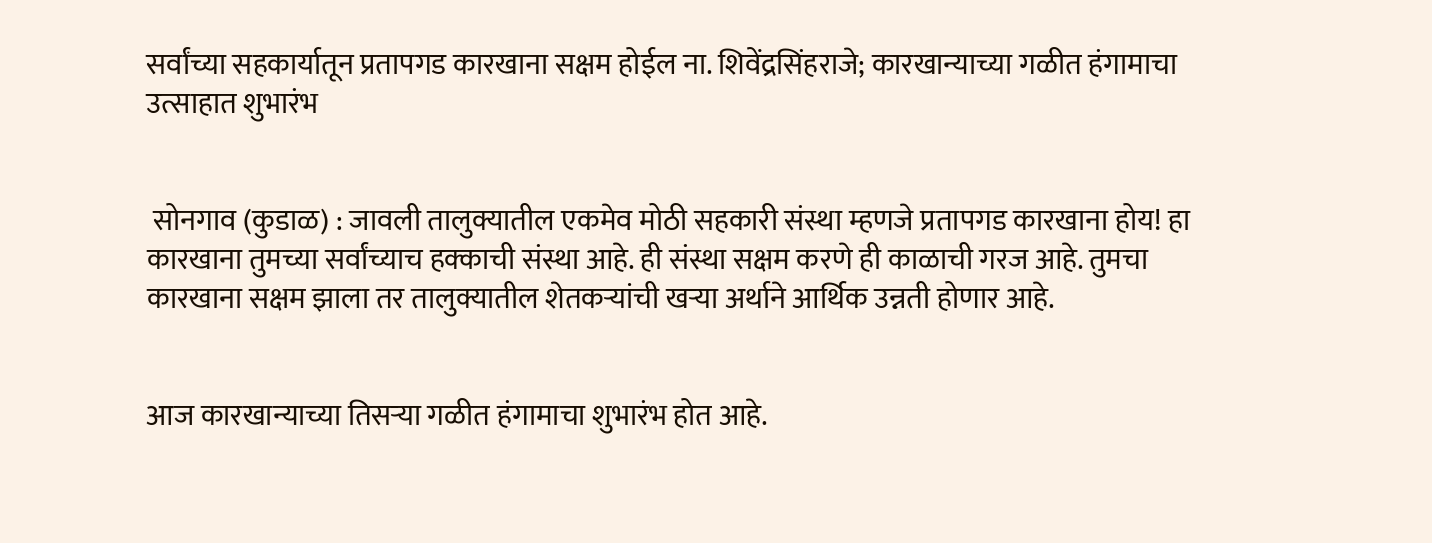सर्वांच्या सहकार्यातून प्रतापगड कारखाना सक्षम होईल ना. शिवेंद्रसिंहराजे; कारखान्याच्या गळीत हंगामाचा उत्साहात शुभारंभ


 सोनगाव (कुडाळ) : जावली तालुक्यातील एकमेव मोठी सहकारी संस्था म्हणजे प्रतापगड कारखाना होय! हा कारखाना तुमच्या सर्वांच्याच हक्काची संस्था आहे. ही संस्था सक्षम करणे ही काळाची गरज आहे. तुमचा कारखाना सक्षम झाला तर तालुक्यातील शेतकऱ्यांची खऱ्या अर्थाने आर्थिक उन्नती होणार आहे.


आज कारखान्याच्या तिसऱ्या गळीत हंगामाचा शुभारंभ होत आहे.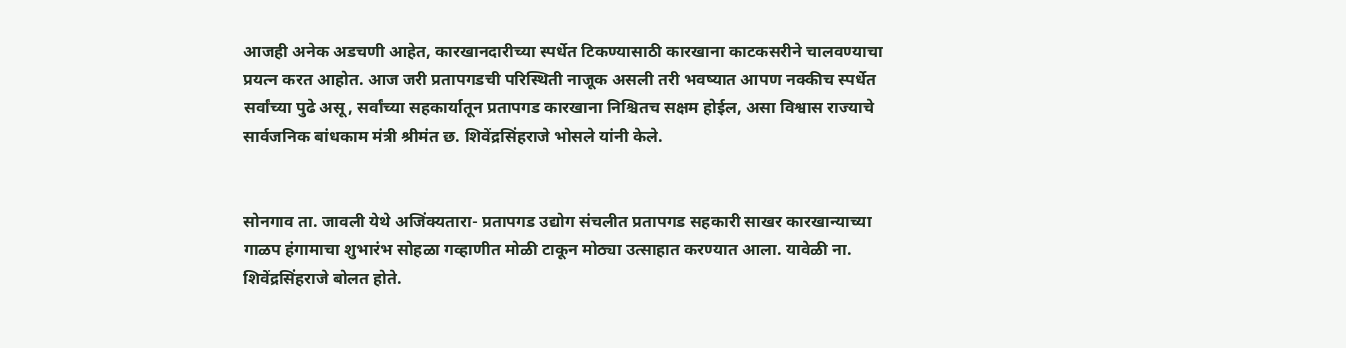आजही अनेक अडचणी आहेत, कारखानदारीच्या स्पर्धेत टिकण्यासाठी कारखाना काटकसरीने चालवण्याचा प्रयत्न करत आहोत. आज जरी प्रतापगडची परिस्थिती नाजूक असली तरी भवष्यात आपण नक्कीच स्पर्धेत सर्वांच्या पुढे असू, सर्वांच्या सहकार्यातून प्रतापगड कारखाना निश्चितच सक्षम होईल, असा विश्वास राज्याचे सार्वजनिक बांधकाम मंत्री श्रीमंत छ. शिवेंद्रसिंहराजे भोसले यांनी केले.


सोनगाव ता. जावली येथे अजिंक्यतारा- प्रतापगड उद्योग संचलीत प्रतापगड सहकारी साखर कारखान्याच्या गाळप हंगामाचा शुभारंभ सोहळा गव्हाणीत मोळी टाकून मोठ्या उत्साहात करण्यात आला. यावेळी ना. शिवेंद्रसिंहराजे बोलत होते.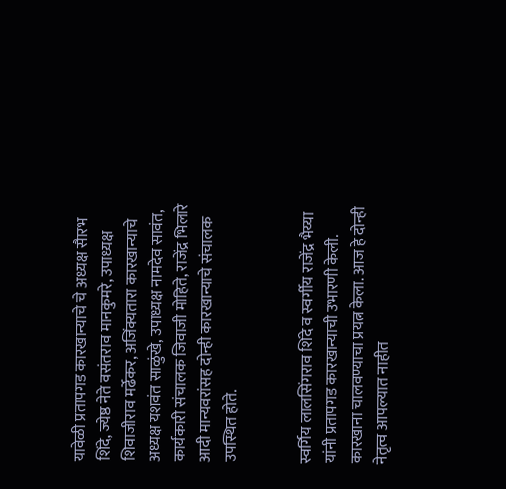यावेळी प्रतापगड कारखान्याचे चे अध्यक्ष सैारभ शिंदे, ज्येष्ठ नेते वसंतराव मानकुमरे, उपाध्यक्ष शिवाजीराव मर्ढेकर, अजिंक्यतारा कारखान्याचे अध्यक्ष यशवंत साळुंखे, उपाध्यक्ष नामदेव सावंत, कार्यकारी संचालक जिवाजी मोहिते, राजेंद्र भिलारे आदी मान्यवरांसह दोन्ही कारखान्याचे संचालक उपस्थित होते.


स्वर्गिय लालसिंगराव शिंदे व स्वर्गीय राजेंद्र भैय्या यांनी प्रतापगड कारखान्याची उभारणी केली. कारखाना चालवण्याचा प्रयत्न केला. आज हे दोन्ही नेतृत्व आपल्यात नाहीत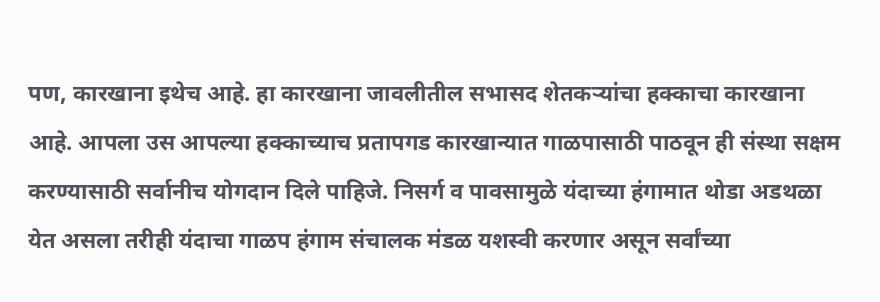पण, कारखाना इथेच आहे. हा कारखाना जावलीतील सभासद शेतकऱ्यांचा हक्काचा कारखाना आहे. आपला उस आपल्या हक्काच्याच प्रतापगड कारखान्यात गाळपासाठी पाठवून ही संस्था सक्षम करण्यासाठी सर्वानीच योगदान दिले पाहिजे. निसर्ग व पावसामुळे यंदाच्या हंगामात थोडा अडथळा येत असला तरीही यंदाचा गाळप हंगाम संचालक मंडळ यशस्वी करणार असून सर्वांच्या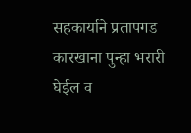सहकार्याने प्रतापगड कारखाना पुन्हा भरारी घेईल व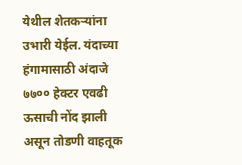येथील शेतकऱ्यांना उभारी येईल. यंदाच्या हंगामासाठी अंदाजे ७७०० हेक्टर एवढी ऊसाची नोंद झाली असून तोडणी वाहतूक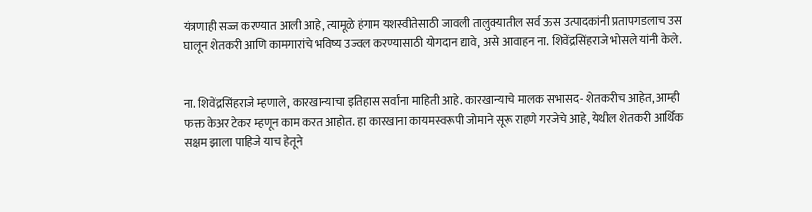यंत्रणाही सज्ज करण्यात आली आहे, त्यामूळे हंगाम यशस्वीतेसाठी जावली तालुक्यातील सर्व ऊस उत्पादकांनी प्रतापगडलाच उस घालून शेतकरी आणि कामगारांचे भविष्य उज्वल करण्यासाठी योगदान द्यावे, असे आवाहन ना. शिवेंद्रसिंहराजे भोसले यांनी केले.


ना. शिवेंद्रसिंहराजे म्हणाले, कारखान्याचा इतिहास सर्वांना माहिती आहे. कारखान्याचे मालक सभासद- शेतकरीच आहेत, आम्ही फक्त केअर टेकर म्हणून काम करत आहोत. हा कारखाना कायमस्वरूपी जोमाने सूरू राहणे गरजेचे आहे, येथील शेतकरी आर्थिक सक्षम झाला पाहिजे याच हेतूने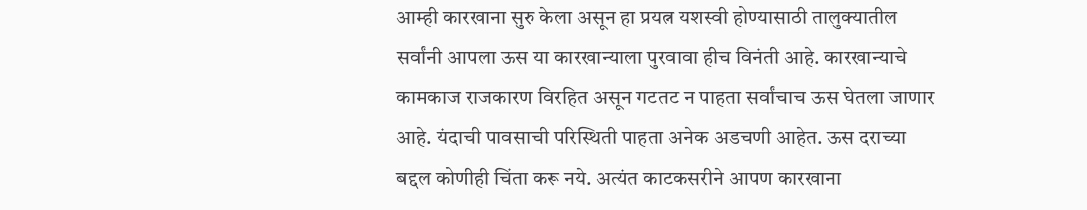आम्ही कारखाना सुरु केला असून हा प्रयत्न यशस्वी होण्यासाठी तालुक्यातील सर्वांनी आपला ऊस या कारखान्याला पुरवावा हीच विनंती आहे. कारखान्याचे कामकाज राजकारण विरहित असून गटतट न पाहता सर्वांचाच ऊस घेतला जाणार आहे. यंदाची पावसाची परिस्थिती पाहता अनेक अडचणी आहेत. ऊस दराच्या बद्दल कोणीही चिंता करू नये. अत्यंत काटकसरीने आपण कारखाना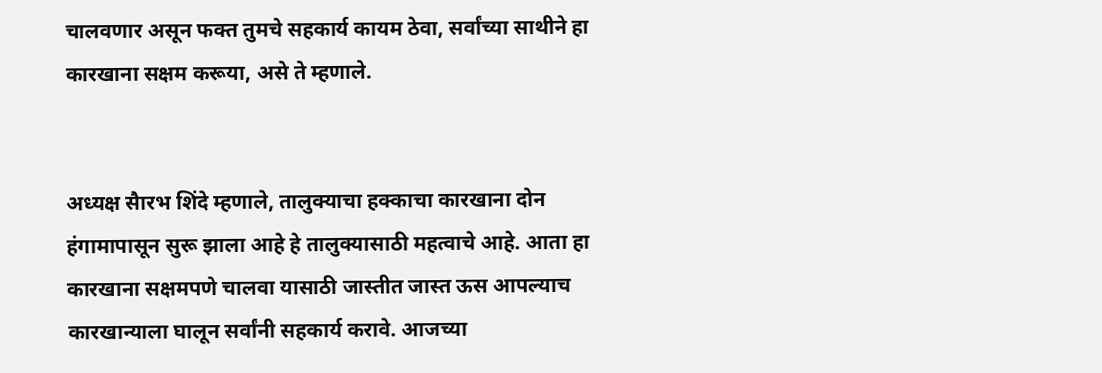चालवणार असून फक्त तुमचे सहकार्य कायम ठेवा, सर्वांच्या साथीने हा कारखाना सक्षम करूया, असे ते म्हणाले.


अध्यक्ष सैारभ शिंदे म्हणाले, तालुक्याचा हक्काचा कारखाना दोन हंगामापासून सुरू झाला आहे हे तालुक्यासाठी महत्वाचे आहे. आता हा कारखाना सक्षमपणे चालवा यासाठी जास्तीत जास्त ऊस आपल्याच कारखान्याला घालून सर्वांनी सहकार्य करावे. आजच्या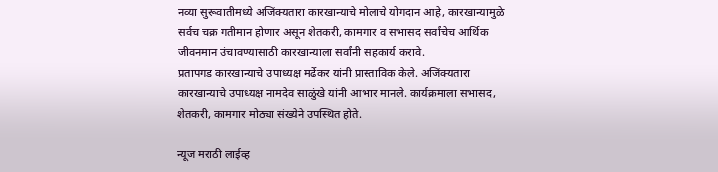नव्या सुरूवातीमध्ये अजिंक्यतारा कारखान्याचे मोलाचे योगदान आहे, कारखान्यामुळे सर्वच चक्र गतीमान होणार असून शेतकरी, कामगार व सभासद सर्वांचेच आर्थिक जीवनमान उंचावण्यासाठी कारखान्याला सर्वांनी सहकार्य करावे.
प्रतापगड कारखान्याचे उपाध्यक्ष मर्ढेकर यांनी प्रास्ताविक केले. अजिंक्यतारा कारखान्याचे उपाध्यक्ष नामदेव साळुंखे यांनी आभार मानले. कार्यक्रमाला सभासद, शेतकरी, कामगार मोठ्या संख्येने उपस्थित होते.

न्यूज मराठी लाईव्ह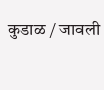कुडाळ / जावली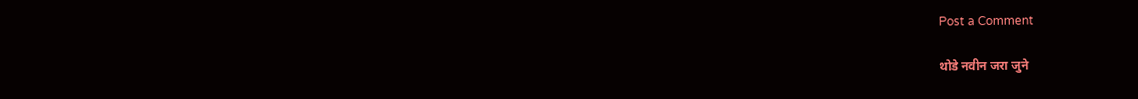Post a Comment

थोडे नवीन जरा जुने